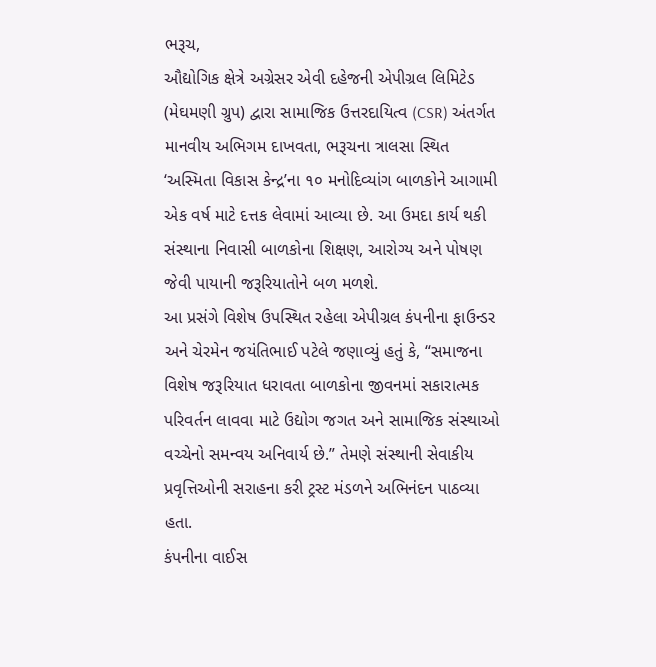ભરૂચ,
ઔદ્યોગિક ક્ષેત્રે અગ્રેસર એવી દહેજની એપીગ્રલ લિમિટેડ (મેઘમણી ગ્રુપ) દ્વારા સામાજિક ઉત્તરદાયિત્વ (CSR) અંતર્ગત માનવીય અભિગમ દાખવતા, ભરૂચના ત્રાલસા સ્થિત ‘અસ્મિતા વિકાસ કેન્દ્ર’ના ૧૦ મનોદિવ્યાંગ બાળકોને આગામી એક વર્ષ માટે દત્તક લેવામાં આવ્યા છે. આ ઉમદા કાર્ય થકી સંસ્થાના નિવાસી બાળકોના શિક્ષણ, આરોગ્ય અને પોષણ જેવી પાયાની જરૂરિયાતોને બળ મળશે.
આ પ્રસંગે વિશેષ ઉપસ્થિત રહેલા એપીગ્રલ કંપનીના ફાઉન્ડર અને ચેરમેન જયંતિભાઈ પટેલે જણાવ્યું હતું કે, “સમાજના વિશેષ જરૂરિયાત ધરાવતા બાળકોના જીવનમાં સકારાત્મક પરિવર્તન લાવવા માટે ઉદ્યોગ જગત અને સામાજિક સંસ્થાઓ વચ્ચેનો સમન્વય અનિવાર્ય છે.” તેમણે સંસ્થાની સેવાકીય પ્રવૃત્તિઓની સરાહના કરી ટ્રસ્ટ મંડળને અભિનંદન પાઠવ્યા હતા.
કંપનીના વાઈસ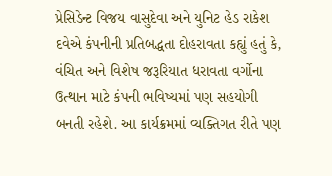પ્રેસિડેન્ટ વિજય વાસુદેવા અને યુનિટ હેડ રાકેશ દવેએ કંપનીની પ્રતિબદ્ધતા દોહરાવતા કહ્યું હતું કે, વંચિત અને વિશેષ જરૂરિયાત ધરાવતા વર્ગોના ઉત્થાન માટે કંપની ભવિષ્યમાં પણ સહયોગી બનતી રહેશે. આ કાર્યક્રમમાં વ્યક્તિગત રીતે પણ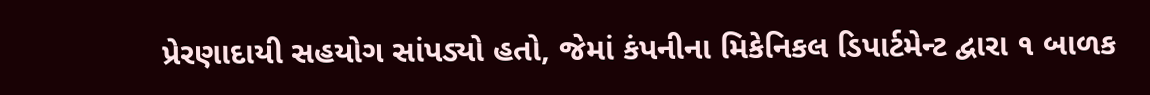પ્રેરણાદાયી સહયોગ સાંપડ્યો હતો, જેમાં કંપનીના મિકેનિકલ ડિપાર્ટમેન્ટ દ્વારા ૧ બાળક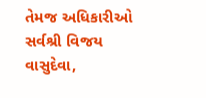તેમજ અધિકારીઓ સર્વશ્રી વિજય વાસુદેવા,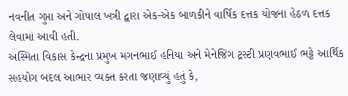નવનીત ગુપ્તા અને ગોપાલ ખત્રી દ્વારા એક-એક બાળકીને વાર્ષિક દત્તક યોજના હેઠળ દત્તક લેવામાં આવી હતી.
અસ્મિતા વિકાસ કેન્દ્રના પ્રમુખ મગનભાઈ હનિયા અને મેનેજિંગ ટ્રસ્ટી પ્રણવભાઈ ભટ્ટે આર્થિક સહયોગ બદલ આભાર વ્યક્ત કરતા જણાવ્યું હતું કે,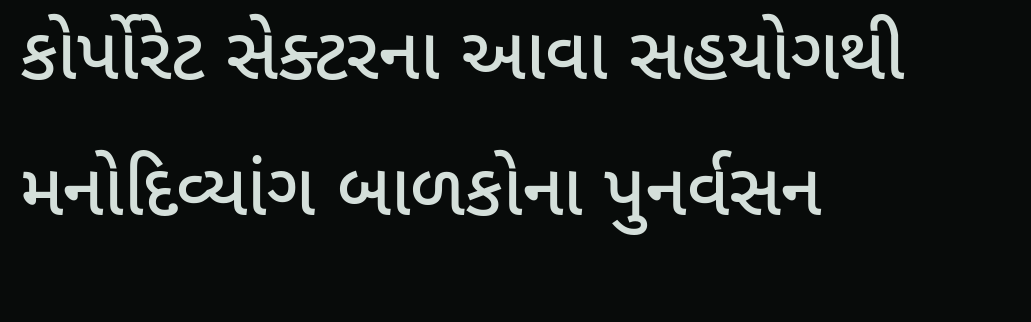કોર્પોરેટ સેક્ટરના આવા સહયોગથી મનોદિવ્યાંગ બાળકોના પુનર્વસન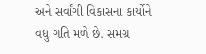અને સર્વાંગી વિકાસના કાર્યોને વધુ ગતિ મળે છે. સમગ્ર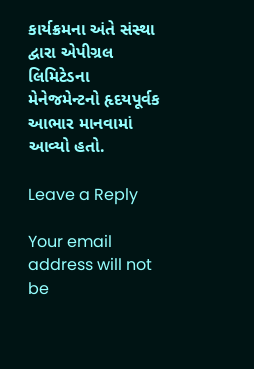કાર્યક્રમના અંતે સંસ્થા દ્વારા એપીગ્રલ લિમિટેડના મેનેજમેન્ટનો હૃદયપૂર્વક આભાર માનવામાં આવ્યો હતો.

Leave a Reply

Your email address will not be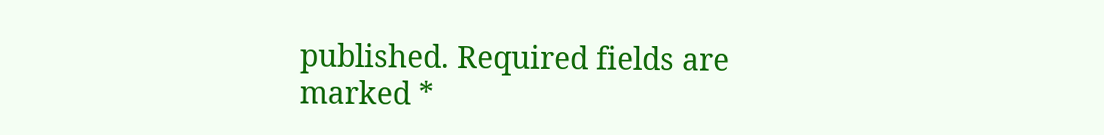published. Required fields are marked *